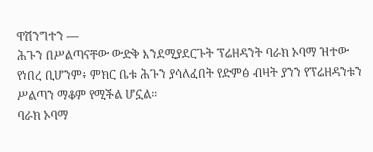ዋሽንግተን —
ሕጉን በሥልጣናቸው ውድቅ እንደሚያደርጉት ፕሬዘዳንት ባራክ ኦባማ ዝተው የነበረ ቢሆንም፥ ምክር ቤቱ ሕጉን ያሳለፈበት የድምፅ ብዛት ያንን የፕሬዘዳንቱን ሥልጣን ማቆም የሚችል ሆኗል።
ባራክ ኦባማ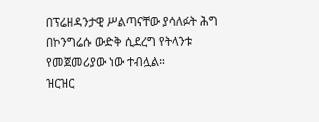በፕሬዘዳንታዊ ሥልጣናቸው ያሳለፉት ሕግ በኮንግሬሱ ውድቅ ሲደረግ የትላንቱ የመጀመሪያው ነው ተብሏል።
ዝርዝር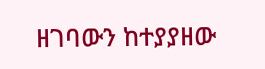ዘገባውን ከተያያዘው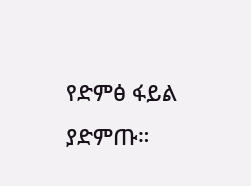የድምፅ ፋይል ያድምጡ።